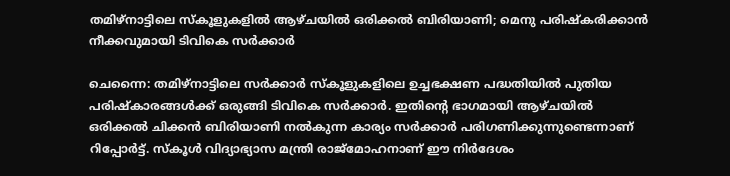തമിഴ്‌നാട്ടിലെ സ്‌കൂളുകളിൽ ആഴ്‌ചയിൽ ഒരിക്കൽ ബിരിയാണി; മെനു പരിഷ്‌കരിക്കാൻ നീക്കവുമായി ടിവികെ സർക്കാർ

ചെന്നൈ: തമിഴ്‌നാട്ടിലെ സർക്കാർ സ്‌കൂളുകളിലെ ഉച്ചഭക്ഷണ പദ്ധതിയിൽ പുതിയ പരിഷ്‌കാരങ്ങൾക്ക് ഒരുങ്ങി ടിവികെ സർക്കാർ. ഇതിന്റെ ഭാഗമായി ആഴ്‌ചയിൽ ഒരിക്കൽ ചിക്കൻ ബിരിയാണി നൽകുന്ന കാര്യം സർക്കാർ പരിഗണിക്കുന്നുണ്ടെന്നാണ് റിപ്പോർട്ട്. സ്‌കൂൾ വിദ്യാഭ്യാസ മന്ത്രി രാജ്‌മോഹനാണ് ഈ നിർദേശം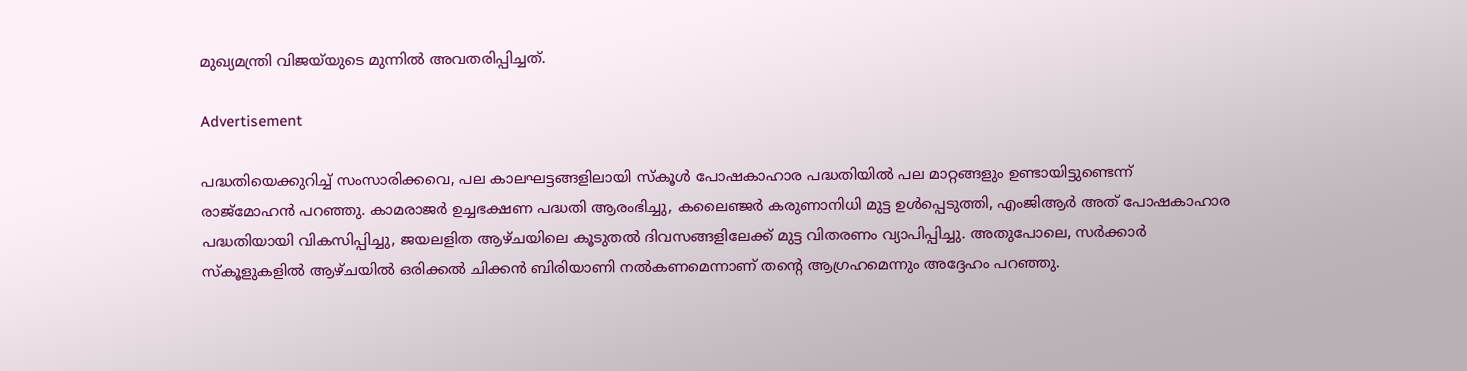മുഖ്യമന്ത്രി വിജയ്‌യുടെ മുന്നിൽ അവതരിപ്പിച്ചത്.

Advertisement

പദ്ധതിയെക്കുറിച്ച് സംസാരിക്കവെ, പല കാലഘട്ടങ്ങളിലായി സ്‌കൂൾ പോഷകാഹാര പദ്ധതിയിൽ പല മാറ്റങ്ങളും ഉണ്ടായിട്ടുണ്ടെന്ന് രാജ്‌മോഹൻ പറഞ്ഞു. കാമരാജർ ഉച്ചഭക്ഷണ പദ്ധതി ആരംഭിച്ചു, കലൈഞ്ജർ കരുണാനിധി മുട്ട ഉൾപ്പെടുത്തി, എംജിആർ അത് പോഷകാഹാര പദ്ധതിയായി വികസിപ്പിച്ചു, ജയലളിത ആഴ്‌ചയിലെ കൂടുതൽ ദിവസങ്ങളിലേക്ക് മുട്ട വിതരണം വ്യാപിപ്പിച്ചു. അതുപോലെ, സർക്കാർ സ്‌കൂളുകളിൽ ആഴ്‌ചയിൽ ഒരിക്കൽ ചിക്കൻ ബിരിയാണി നൽകണമെന്നാണ് തന്റെ ആഗ്രഹമെന്നും അദ്ദേഹം പറഞ്ഞു.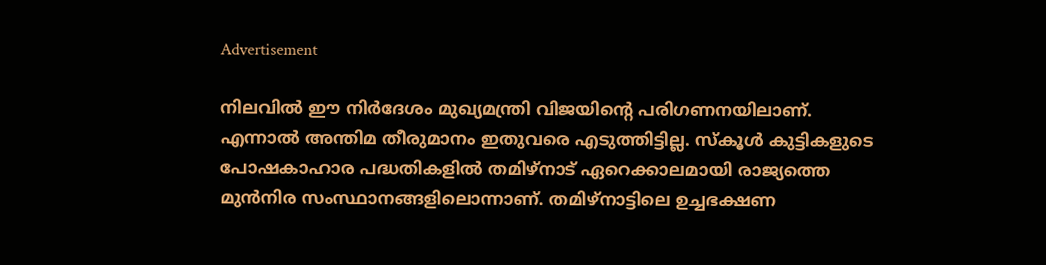Advertisement

നിലവിൽ ഈ നിർദേശം മുഖ്യമന്ത്രി വിജയിന്റെ പരിഗണനയിലാണ്. എന്നാൽ അന്തിമ തീരുമാനം ഇതുവരെ എടുത്തിട്ടില്ല. സ്‌കൂൾ കുട്ടികളുടെ പോഷകാഹാര പദ്ധതികളിൽ തമിഴ്‌നാട് ഏറെക്കാലമായി രാജ്യത്തെ മുൻനിര സംസ്ഥാനങ്ങളിലൊന്നാണ്. തമിഴ്‌നാട്ടിലെ ഉച്ചഭക്ഷണ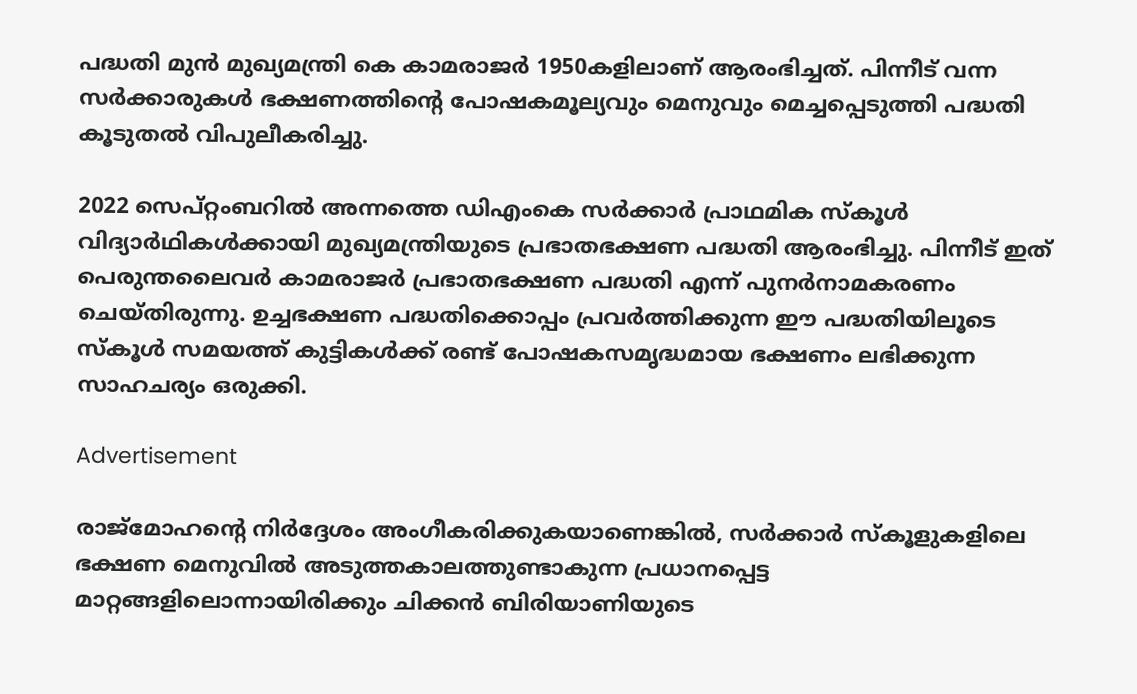പദ്ധതി മുൻ മുഖ്യമന്ത്രി കെ കാമരാജർ 1950കളിലാണ് ആരംഭിച്ചത്. പിന്നീട് വന്ന സർക്കാരുകൾ ഭക്ഷണത്തിന്റെ പോഷകമൂല്യവും മെനുവും മെച്ചപ്പെടുത്തി പദ്ധതി കൂടുതൽ വിപുലീകരിച്ചു.

2022 സെപ്റ്റംബറിൽ അന്നത്തെ ഡിഎംകെ സർക്കാർ പ്രാഥമിക സ്‌കൂൾ വിദ്യാർഥികൾക്കായി മുഖ്യമന്ത്രിയുടെ പ്രഭാതഭക്ഷണ പദ്ധതി ആരംഭിച്ചു. പിന്നീട് ഇത് പെരുന്തലൈവർ കാമരാജർ പ്രഭാതഭക്ഷണ പദ്ധതി എന്ന് പുനർനാമകരണം ചെയ്‌തിരുന്നു. ഉച്ചഭക്ഷണ പദ്ധതിക്കൊപ്പം പ്രവർത്തിക്കുന്ന ഈ പദ്ധതിയിലൂടെ സ്‌കൂൾ സമയത്ത് കുട്ടികൾക്ക് രണ്ട് പോഷകസമൃദ്ധമായ ഭക്ഷണം ലഭിക്കുന്ന സാഹചര്യം ഒരുക്കി.

Advertisement

രാജ്‌മോഹന്റെ നിർദ്ദേശം അംഗീകരിക്കുകയാണെങ്കിൽ, സർക്കാർ സ്‌കൂളുകളിലെ ഭക്ഷണ മെനുവിൽ അടുത്തകാലത്തുണ്ടാകുന്ന പ്രധാനപ്പെട്ട മാറ്റങ്ങളിലൊന്നായിരിക്കും ചിക്കൻ ബിരിയാണിയുടെ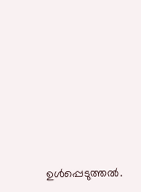ഉൾപ്പെടുത്തൽ.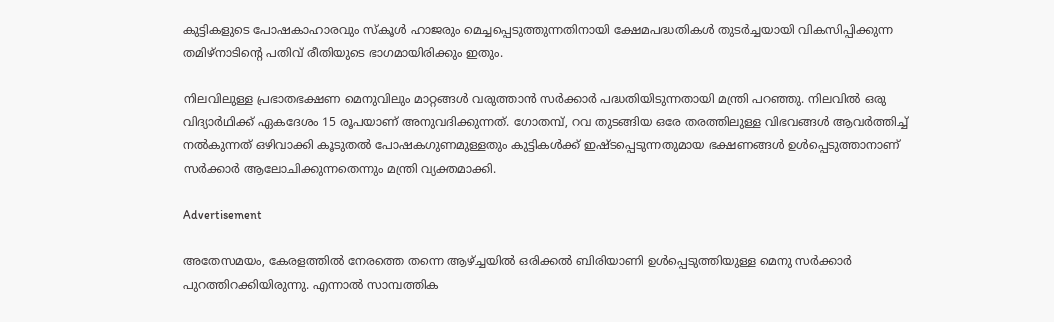കുട്ടികളുടെ പോഷകാഹാരവും സ്‌കൂൾ ഹാജരും മെച്ചപ്പെടുത്തുന്നതിനായി ക്ഷേമപദ്ധതികൾ തുടർച്ചയായി വികസിപ്പിക്കുന്ന തമിഴ്‌നാടിന്റെ പതിവ് രീതിയുടെ ഭാഗമായിരിക്കും ഇതും.

നിലവിലുള്ള പ്രഭാതഭക്ഷണ മെനുവിലും മാറ്റങ്ങൾ വരുത്താൻ സർക്കാർ പദ്ധതിയിടുന്നതായി മന്ത്രി പറഞ്ഞു. നിലവിൽ ഒരു വിദ്യാർഥിക്ക് ഏകദേശം 15 രൂപയാണ് അനുവദിക്കുന്നത്. ഗോതമ്പ്, റവ തുടങ്ങിയ ഒരേ തരത്തിലുള്ള വിഭവങ്ങൾ ആവർത്തിച്ച് നൽകുന്നത് ഒഴിവാക്കി കൂടുതൽ പോഷകഗുണമുള്ളതും കുട്ടികൾക്ക് ഇഷ്‌ടപ്പെടുന്നതുമായ ഭക്ഷണങ്ങൾ ഉൾപ്പെടുത്താനാണ് സർക്കാർ ആലോചിക്കുന്നതെന്നും മന്ത്രി വ്യക്തമാക്കി.

Advertisement

അതേസമയം, കേരളത്തിൽ നേരത്തെ തന്നെ ആഴ്‌ച്ചയിൽ ഒരിക്കൽ ബിരിയാണി ഉൾപ്പെടുത്തിയുള്ള മെനു സർക്കാർ പുറത്തിറക്കിയിരുന്നു. എന്നാൽ സാമ്പത്തിക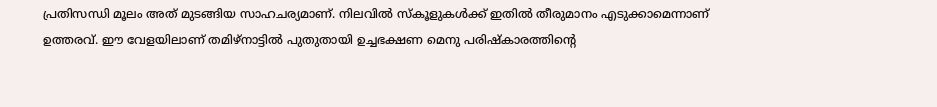പ്രതിസന്ധി മൂലം അത് മുടങ്ങിയ സാഹചര്യമാണ്. നിലവിൽ സ്‌കൂളുകൾക്ക് ഇതിൽ തീരുമാനം എടുക്കാമെന്നാണ് ഉത്തരവ്. ഈ വേളയിലാണ് തമിഴ്‌നാട്ടിൽ പുതുതായി ഉച്ചഭക്ഷണ മെനു പരിഷ്‌കാരത്തിന്റെ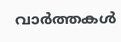വാർത്തകൾ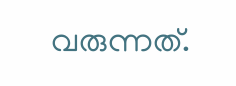വരുന്നത്.